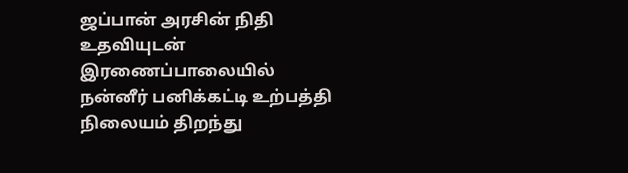ஜப்பான் அரசின் நிதி உதவியுடன் இரணைப்பாலையில் நன்னீர் பனிக்கட்டி உற்பத்தி நிலையம் திறந்து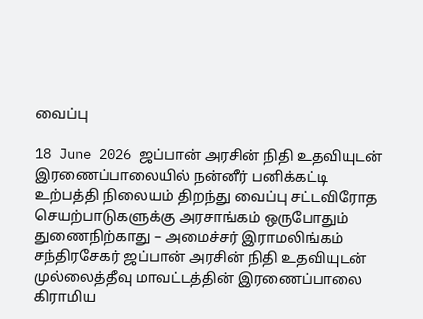வைப்பு

18 June 2026 ஜப்பான் அரசின் நிதி உதவியுடன் இரணைப்பாலையில் நன்னீர் பனிக்கட்டி உற்பத்தி நிலையம் திறந்து வைப்பு சட்டவிரோத செயற்பாடுகளுக்கு அரசாங்கம் ஒருபோதும் துணைநிற்காது – அமைச்சர் இராமலிங்கம் சந்திரசேகர் ஜப்பான் அரசின் நிதி உதவியுடன் முல்லைத்தீவு மாவட்டத்தின் இரணைப்பாலை கிராமிய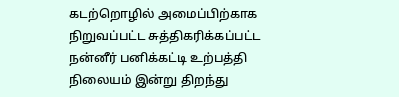கடற்றொழில் அமைப்பிற்காக நிறுவப்பட்ட சுத்திகரிக்கப்பட்ட நன்னீர் பனிக்கட்டி உற்பத்தி நிலையம் இன்று திறந்து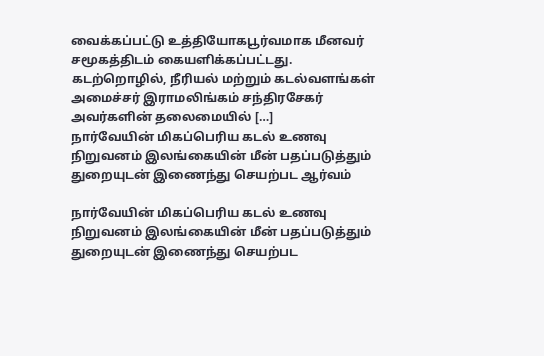வைக்கப்பட்டு உத்தியோகபூர்வமாக மீனவர் சமூகத்திடம் கையளிக்கப்பட்டது. கடற்றொழில், நீரியல் மற்றும் கடல்வளங்கள் அமைச்சர் இராமலிங்கம் சந்திரசேகர் அவர்களின் தலைமையில் […]
நார்வேயின் மிகப்பெரிய கடல் உணவு நிறுவனம் இலங்கையின் மீன் பதப்படுத்தும் துறையுடன் இணைந்து செயற்பட ஆர்வம்

நார்வேயின் மிகப்பெரிய கடல் உணவு நிறுவனம் இலங்கையின் மீன் பதப்படுத்தும் துறையுடன் இணைந்து செயற்பட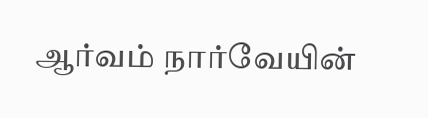ஆர்வம் நார்வேயின்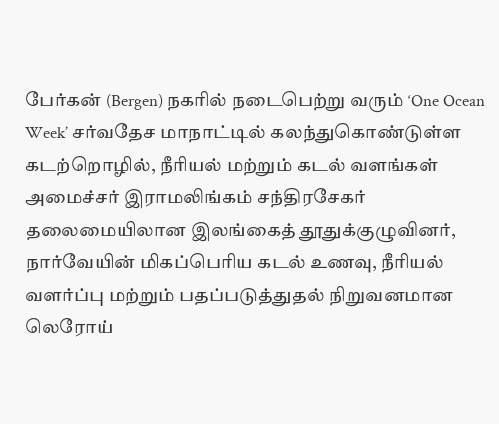பேர்கன் (Bergen) நகரில் நடைபெற்று வரும் ‘One Ocean Week’ சர்வதேச மாநாட்டில் கலந்துகொண்டுள்ள கடற்றொழில், நீரியல் மற்றும் கடல் வளங்கள் அமைச்சர் இராமலிங்கம் சந்திரசேகர் தலைமையிலான இலங்கைத் தூதுக்குழுவினர், நார்வேயின் மிகப்பெரிய கடல் உணவு, நீரியல் வளர்ப்பு மற்றும் பதப்படுத்துதல் நிறுவனமான லெரோய்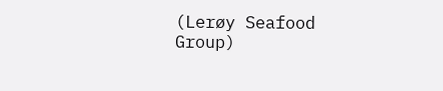(Lerøy Seafood Group)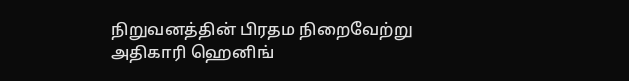நிறுவனத்தின் பிரதம நிறைவேற்று அதிகாரி ஹெனிங்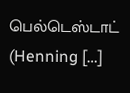பெல்டெஸ்டாட் (Henning […]